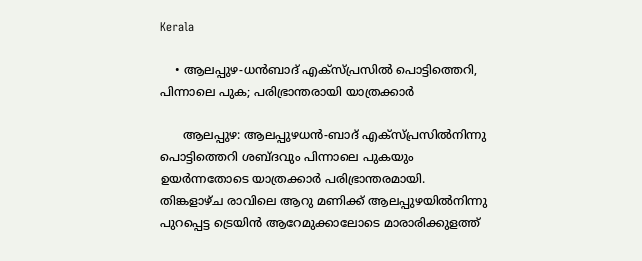Kerala

    • ആലപ്പുഴ-ധന്‍ബാദ് എക്‌സ്പ്രസില്‍ പൊട്ടിത്തെറി, പിന്നാലെ പുക; പരിഭ്രാന്തരായി യാത്രക്കാര്‍

      ആലപ്പുഴ: ആലപ്പുഴധന്‍-ബാദ് എക്‌സ്പ്രസില്‍നിന്നു പൊട്ടിത്തെറി ശബ്ദവും പിന്നാലെ പുകയും ഉയര്‍ന്നതോടെ യാത്രക്കാര്‍ പരിഭ്രാന്തരമായി. തിങ്കളാഴ്ച രാവിലെ ആറു മണിക്ക് ആലപ്പുഴയില്‍നിന്നു പുറപ്പെട്ട ട്രെയിന്‍ ആറേമുക്കാലോടെ മാരാരിക്കുളത്ത്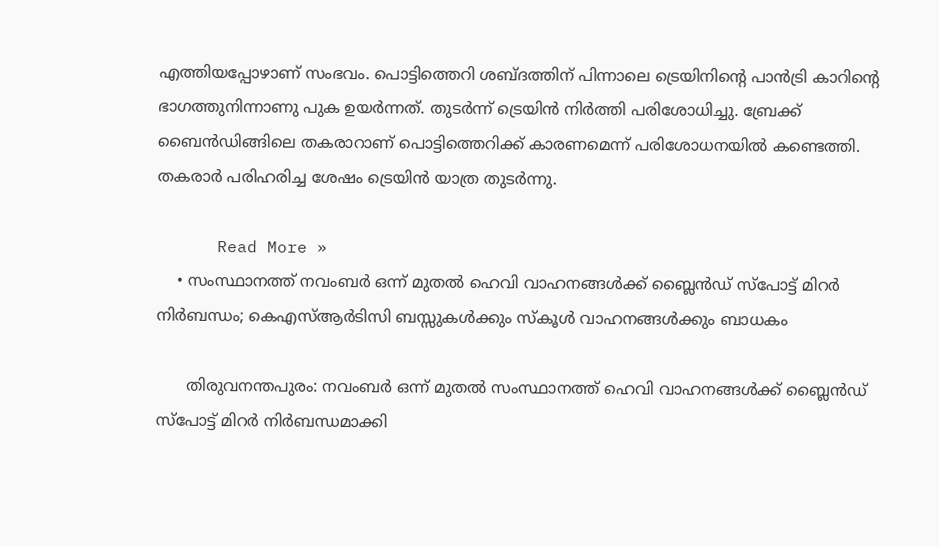എത്തിയപ്പോഴാണ് സംഭവം. പൊട്ടിത്തെറി ശബ്ദത്തിന് പിന്നാലെ ട്രെയിനിന്റെ പാന്‍ട്രി കാറിന്റെ ഭാഗത്തുനിന്നാണു പുക ഉയര്‍ന്നത്. തുടര്‍ന്ന് ട്രെയിന്‍ നിര്‍ത്തി പരിശോധിച്ചു. ബ്രേക്ക് ബൈന്‍ഡിങ്ങിലെ തകരാറാണ് പൊട്ടിത്തെറിക്ക് കാരണമെന്ന് പരിശോധനയില്‍ കണ്ടെത്തി. തകരാര്‍ പരിഹരിച്ച ശേഷം ട്രെയിന്‍ യാത്ര തുടര്‍ന്നു.

      Read More »
    • സംസ്ഥാനത്ത് നവംബര്‍ ഒന്ന് മുതല്‍ ഹെവി വാഹനങ്ങള്‍ക്ക് ബ്ലൈന്‍ഡ് സ്പോട്ട് മിറര്‍ നിര്‍ബന്ധം; കെഎസ്ആര്‍ടിസി ബസ്സുകള്‍ക്കും സ്‌കൂള്‍ വാഹനങ്ങള്‍ക്കും ബാധകം

      തിരുവനന്തപുരം: നവംബര്‍ ഒന്ന് മുതല്‍ സംസ്ഥാനത്ത് ഹെവി വാഹനങ്ങള്‍ക്ക് ബ്ലൈന്‍ഡ് സ്പോട്ട് മിറര്‍ നിര്‍ബന്ധമാക്കി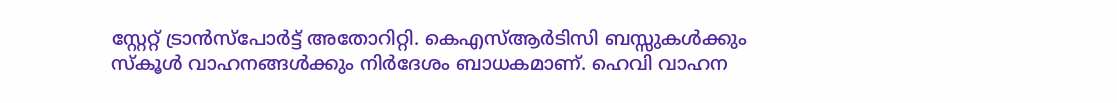സ്റ്റേറ്റ് ട്രാന്‍സ്പോര്‍ട്ട് അതോറിറ്റി. കെഎസ്ആര്‍ടിസി ബസ്സുകള്‍ക്കും സ്‌കൂള്‍ വാഹനങ്ങള്‍ക്കും നിര്‍ദേശം ബാധകമാണ്. ഹെവി വാഹന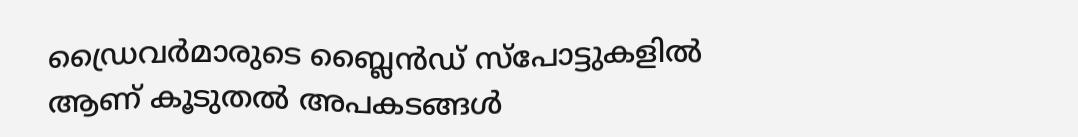ഡ്രൈവര്‍മാരുടെ ബ്ലൈന്‍ഡ് സ്പോട്ടുകളില്‍ ആണ് കൂടുതല്‍ അപകടങ്ങള്‍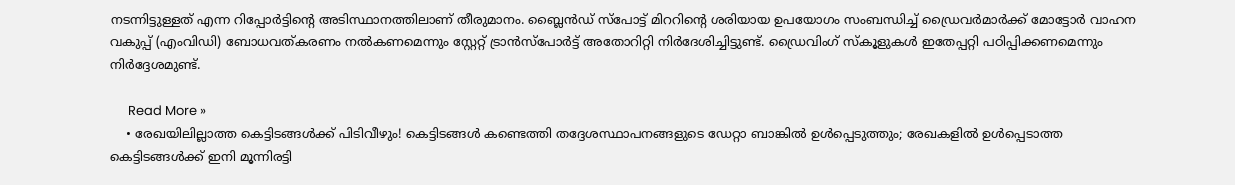നടന്നിട്ടുള്ളത് എന്ന റിപ്പോര്‍ട്ടിന്റെ അടിസ്ഥാനത്തിലാണ് തീരുമാനം. ബ്ലൈന്‍ഡ് സ്പോട്ട് മിററിന്റെ ശരിയായ ഉപയോഗം സംബന്ധിച്ച് ഡ്രൈവര്‍മാര്‍ക്ക് മോട്ടോര്‍ വാഹന വകുപ്പ് (എംവിഡി) ബോധവത്കരണം നല്‍കണമെന്നും സ്റ്റേറ്റ് ട്രാന്‍സ്പോര്‍ട്ട് അതോറിറ്റി നിര്‍ദേശിച്ചിട്ടുണ്ട്. ഡ്രൈവിംഗ് സ്‌കൂളുകള്‍ ഇതേപ്പറ്റി പഠിപ്പിക്കണമെന്നും നിര്‍ദ്ദേശമുണ്ട്.

      Read More »
    • രേഖയിലില്ലാത്ത കെട്ടിടങ്ങള്‍ക്ക് പിടിവീഴും! കെട്ടിടങ്ങള്‍ കണ്ടെത്തി തദ്ദേശസ്ഥാപനങ്ങളുടെ ഡേറ്റാ ബാങ്കില്‍ ഉള്‍പ്പെടുത്തും; രേഖകളില്‍ ഉള്‍പ്പെടാത്ത കെട്ടിടങ്ങള്‍ക്ക് ഇനി മൂന്നിരട്ടി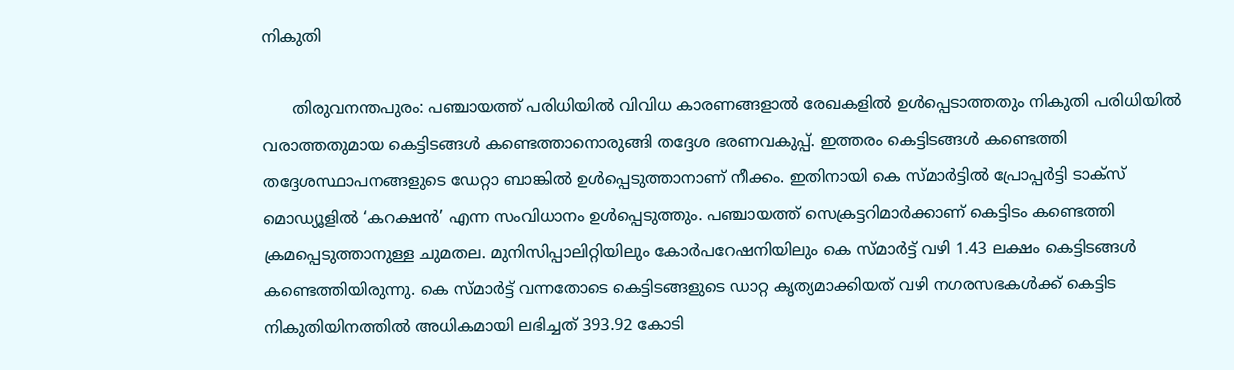നികുതി

      തിരുവനന്തപുരം: പഞ്ചായത്ത് പരിധിയില്‍ വിവിധ കാരണങ്ങളാല്‍ രേഖകളില്‍ ഉള്‍പ്പെടാത്തതും നികുതി പരിധിയില്‍ വരാത്തതുമായ കെട്ടിടങ്ങള്‍ കണ്ടെത്താനൊരുങ്ങി തദ്ദേശ ഭരണവകുപ്പ്. ഇത്തരം കെട്ടിടങ്ങള്‍ കണ്ടെത്തി തദ്ദേശസ്ഥാപനങ്ങളുടെ ഡേറ്റാ ബാങ്കില്‍ ഉള്‍പ്പെടുത്താനാണ് നീക്കം. ഇതിനായി കെ സ്മാര്‍ട്ടില്‍ പ്രോപ്പര്‍ട്ടി ടാക്സ് മൊഡ്യൂളില്‍ ‘കറക്ഷന്‍’ എന്ന സംവിധാനം ഉള്‍പ്പെടുത്തും. പഞ്ചായത്ത് സെക്രട്ടറിമാര്‍ക്കാണ് കെട്ടിടം കണ്ടെത്തി ക്രമപ്പെടുത്താനുള്ള ചുമതല. മുനിസിപ്പാലിറ്റിയിലും കോര്‍പറേഷനിയിലും കെ സ്മാര്‍ട്ട് വഴി 1.43 ലക്ഷം കെട്ടിടങ്ങള്‍ കണ്ടെത്തിയിരുന്നു. കെ സ്മാര്‍ട്ട് വന്നതോടെ കെട്ടിടങ്ങളുടെ ഡാറ്റ കൃത്യമാക്കിയത് വഴി നഗരസഭകള്‍ക്ക് കെട്ടിട നികുതിയിനത്തില്‍ അധികമായി ലഭിച്ചത് 393.92 കോടി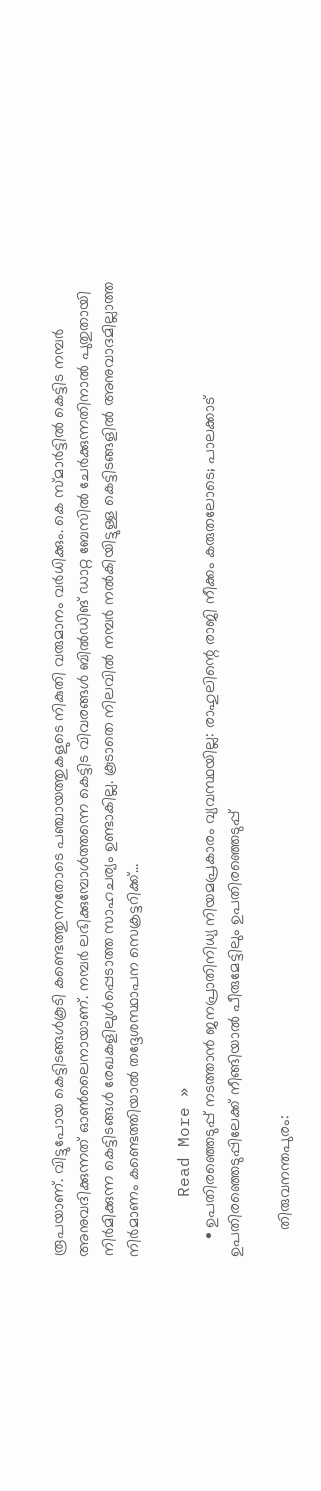രൂപയാണ്. വിട്ടുപോയ കെട്ടിടങ്ങള്‍കൂടി കണ്ടെത്തുന്നതോടെ പഞ്ചായത്തുകളുടെ നികുതി വരുമാനം വര്‍ധിക്കും. കെ സ്മാര്‍ട്ടില്‍ കെട്ടിട നമ്പര്‍ അനുവദിക്കുന്നത് ഓണ്‍ലൈനായാണ്. നമ്പര്‍ ലഭിക്കുമ്പോള്‍ത്തന്നെ കെട്ടിട വിവരങ്ങള്‍ ബില്‍ഡിങ് ഡാറ്റ ബേസില്‍ ചേര്‍ക്കുന്നതിനാല്‍ പുതുതായി നിര്‍മിക്കുന്ന കെട്ടിടങ്ങള്‍ രേഖകളിലുള്‍പ്പെടാത്ത സാഹചര്യം ഉണ്ടാകില്ല. കൂടാതെ നിലവില്‍ നമ്പര്‍ നല്‍കിയിട്ടുള്ള കെട്ടിടങ്ങളില്‍ അനുവാദമില്ലാത്ത നിര്‍മാണം കണ്ടെത്തിയാല്‍ തദ്ദേശസ്ഥാപന സെക്രട്ടറിക്ക്…

      Read More »
    • ഉപതിരഞ്ഞെടുപ്പ് നടത്താന്‍ ജനപ്രാതിനിധ്യ നിയമപ്രകാരം വ്യവസ്ഥയില്ല: രാഹുലിന്റെ രാജി നീക്കം കരുതലോടെ; പാലക്കാട് ഉപതിരഞ്ഞെടുപ്പിലേക്ക് നീങ്ങിയാല്‍ പീരുമേട്ടിലും ഉപതിരഞ്ഞെടുപ്പ്

      തിരുവനന്തപുരം: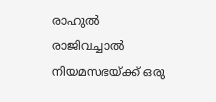രാഹുല്‍ രാജിവച്ചാല്‍ നിയമസഭയ്ക്ക് ഒരു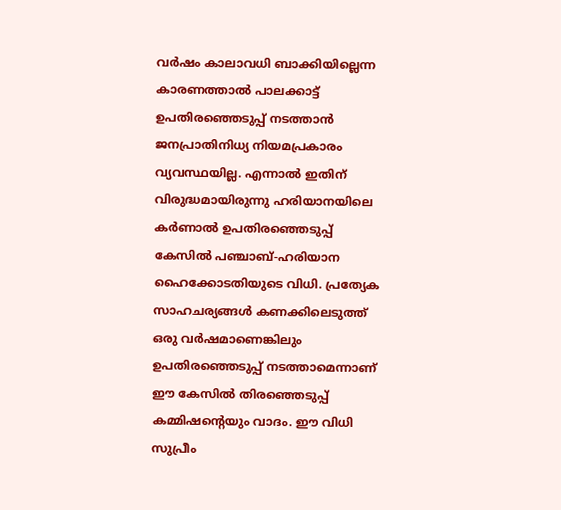വര്‍ഷം കാലാവധി ബാക്കിയില്ലെന്ന കാരണത്താല്‍ പാലക്കാട്ട് ഉപതിരഞ്ഞെടുപ്പ് നടത്താന്‍ ജനപ്രാതിനിധ്യ നിയമപ്രകാരം വ്യവസ്ഥയില്ല. എന്നാല്‍ ഇതിന് വിരുദ്ധമായിരുന്നു ഹരിയാനയിലെ കര്‍ണാല്‍ ഉപതിരഞ്ഞെടുപ്പ് കേസില്‍ പഞ്ചാബ്-ഹരിയാന ഹൈക്കോടതിയുടെ വിധി. പ്രത്യേക സാഹചര്യങ്ങള്‍ കണക്കിലെടുത്ത് ഒരു വര്‍ഷമാണെങ്കിലും ഉപതിരഞ്ഞെടുപ്പ് നടത്താമെന്നാണ് ഈ കേസില്‍ തിരഞ്ഞെടുപ്പ് കമ്മിഷന്റെയും വാദം. ഈ വിധി സുപ്രീം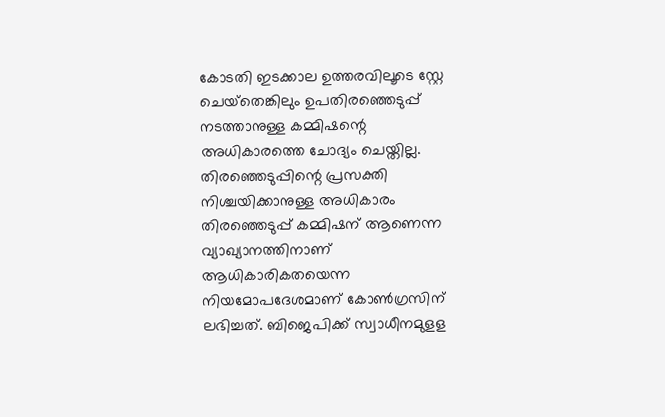കോടതി ഇടക്കാല ഉത്തരവിലൂടെ സ്റ്റേ ചെയ്‌തെങ്കിലും ഉപതിരഞ്ഞെടുപ്പ് നടത്താനുള്ള കമ്മിഷന്റെ അധികാരത്തെ ചോദ്യം ചെയ്തില്ല. തിരഞ്ഞെടുപ്പിന്റെ പ്രസക്തി നിശ്ചയിക്കാനുള്ള അധികാരം തിരഞ്ഞെടുപ്പ് കമ്മിഷന് ആണെന്ന വ്യാഖ്യാനത്തിനാണ് ആധികാരികതയെന്ന നിയമോപദേശമാണ് കോണ്‍ഗ്രസിന് ലഭിച്ചത്. ബിജെപിക്ക് സ്വാധീനമുളള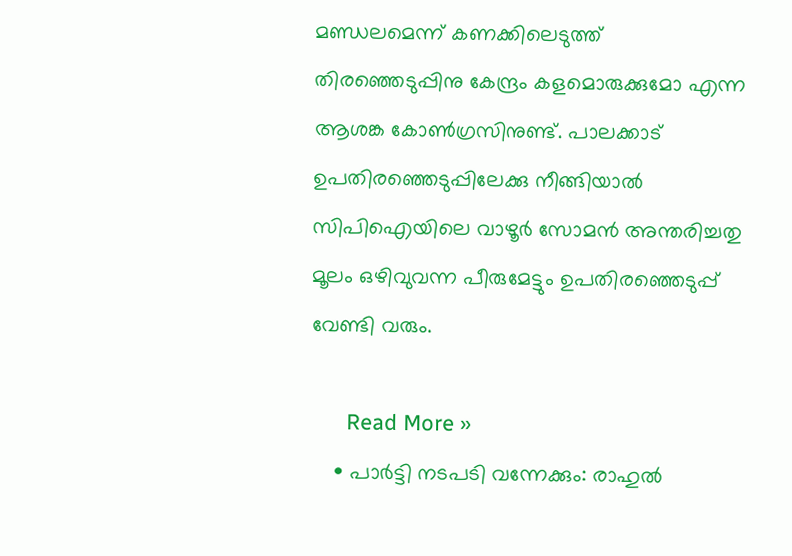മണ്ഡലമെന്ന് കണക്കിലെടുത്ത് തിരഞ്ഞെടുപ്പിനു കേന്ദ്രം കളമൊരുക്കുമോ എന്ന ആശങ്ക കോണ്‍ഗ്രസിനുണ്ട്. പാലക്കാട് ഉപതിരഞ്ഞെടുപ്പിലേക്കു നീങ്ങിയാല്‍ സിപിഐയിലെ വാഴൂര്‍ സോമന്‍ അന്തരിച്ചതു മൂലം ഒഴിവുവന്ന പീരുമേട്ടും ഉപതിരഞ്ഞെടുപ്പ് വേണ്ടി വരും.

      Read More »
    • പാര്‍ട്ടി നടപടി വന്നേക്കും: രാഹുല്‍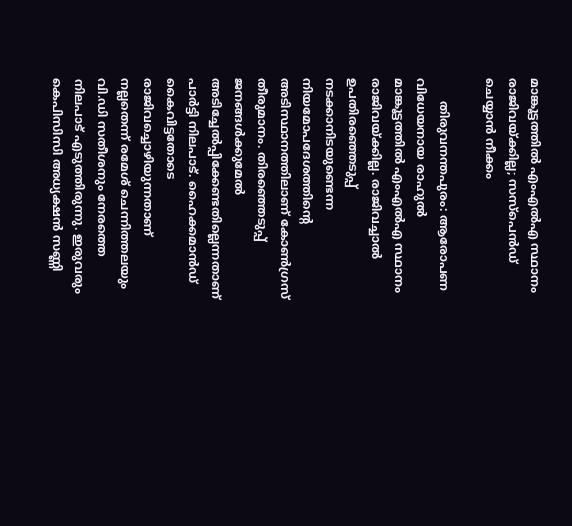മാങ്കൂട്ടത്തില്‍ എംഎല്‍എ സ്ഥാനം രാജിവയ്ക്കില്ല; സസ്‌പെന്‍ഡ് ചെയ്യാന്‍ നീക്കം

      തിരുവനന്തപുരം: ആരോപണ വിധേയനായ രാഹുല്‍ മാങ്കൂട്ടത്തില്‍ എംഎല്‍എ സ്ഥാനം രാജിവയ്ക്കില്ല. രാജിവച്ചാല്‍ ഉപതിരഞ്ഞെടുപ്പ് നടക്കാനിടയുണ്ടെന്ന നിയമോപദേശത്തിന്റെ അടിസ്ഥാനത്തിലാണ് കോണ്‍ഗ്രസ് തീരുമാനം. തിരഞ്ഞെടുപ്പ് ജനങ്ങള്‍ക്കുമേല്‍ അടിച്ചേല്‍പ്പിക്കേണ്ടതില്ലെന്നതാണ് പാര്‍ട്ടി നിലപാട്. ഹൈക്കമാന്‍ഡ് കൈവിട്ടതോടെ രാജിവച്ചൊഴിയുന്നതാണ് നല്ലതെന്ന് രമേശ് ചെന്നിത്തലയും വി.ഡി സതീശനും നേരത്തെ നിലപാട് എടുത്തിരുന്നു. ഇരുവരും കെപിസിസി അധ്യക്ഷന്‍ സണ്ണി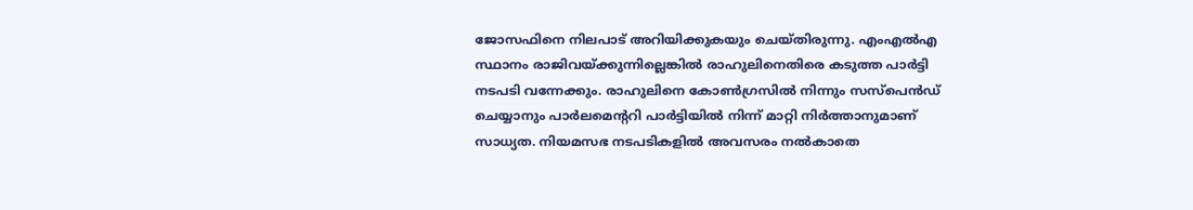ജോസഫിനെ നിലപാട് അറിയിക്കുകയും ചെയ്തിരുന്നു. എംഎല്‍എ സ്ഥാനം രാജിവയ്ക്കുന്നില്ലെങ്കില്‍ രാഹുലിനെതിരെ കടുത്ത പാര്‍ട്ടി നടപടി വന്നേക്കും. രാഹുലിനെ കോണ്‍ഗ്രസില്‍ നിന്നും സസ്‌പെന്‍ഡ് ചെയ്യാനും പാര്‍ലമെന്ററി പാര്‍ട്ടിയില്‍ നിന്ന് മാറ്റി നിര്‍ത്താനുമാണ് സാധ്യത. നിയമസഭ നടപടികളില്‍ അവസരം നല്‍കാതെ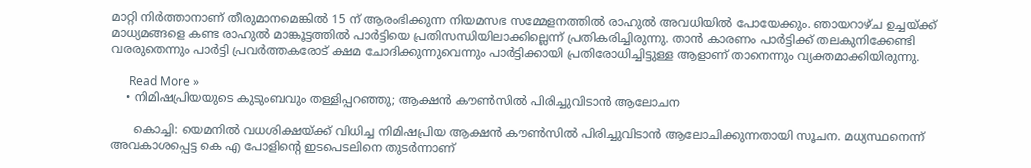മാറ്റി നിര്‍ത്താനാണ് തീരുമാനമെങ്കില്‍ 15 ന് ആരംഭിക്കുന്ന നിയമസഭ സമ്മേളനത്തില്‍ രാഹുല്‍ അവധിയില്‍ പോയേക്കും. ഞായറാഴ്ച ഉച്ചയ്ക്ക് മാധ്യമങ്ങളെ കണ്ട രാഹുല്‍ മാങ്കൂട്ടത്തില്‍ പാര്‍ട്ടിയെ പ്രതിസന്ധിയിലാക്കില്ലെന്ന് പ്രതികരിച്ചിരുന്നു. താന്‍ കാരണം പാര്‍ട്ടിക്ക് തലകുനിക്കേണ്ടി വരരുതെന്നും പാര്‍ട്ടി പ്രവര്‍ത്തകരോട് ക്ഷമ ചോദിക്കുന്നുവെന്നും പാര്‍ട്ടിക്കായി പ്രതിരോധിച്ചിട്ടുള്ള ആളാണ് താനെന്നും വ്യക്തമാക്കിയിരുന്നു.

      Read More »
    • നിമിഷപ്രിയയുടെ കുടുംബവും തള്ളിപ്പറഞ്ഞു; ആക്ഷന്‍ കൗണ്‍സില്‍ പിരിച്ചുവിടാന്‍ ആലോചന

      കൊച്ചി: യെമനില്‍ വധശിക്ഷയ്ക്ക് വിധിച്ച നിമിഷപ്രിയ ആക്ഷന്‍ കൗണ്‍സില്‍ പിരിച്ചുവിടാന്‍ ആലോചിക്കുന്നതായി സൂചന. മധ്യസ്ഥനെന്ന് അവകാശപ്പെട്ട കെ എ പോളിന്റെ ഇടപെടലിനെ തുടര്‍ന്നാണ്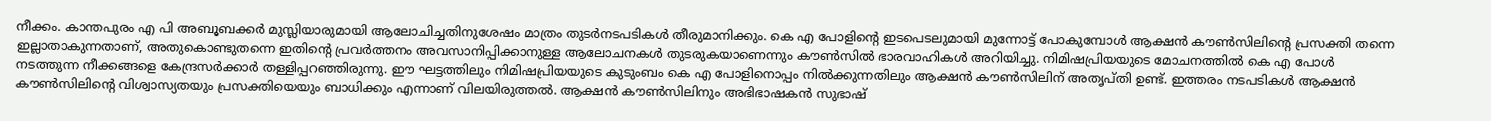നീക്കം. കാന്തപുരം എ പി അബൂബക്കര്‍ മുസ്ലിയാരുമായി ആലോചിച്ചതിനുശേഷം മാത്രം തുടര്‍നടപടികള്‍ തീരുമാനിക്കും. കെ എ പോളിന്റെ ഇടപെടലുമായി മുന്നോട്ട് പോകുമ്പോള്‍ ആക്ഷന്‍ കൗണ്‍സിലിന്റെ പ്രസക്തി തന്നെ ഇല്ലാതാകുന്നതാണ്, അതുകൊണ്ടുതന്നെ ഇതിന്റെ പ്രവര്‍ത്തനം അവസാനിപ്പിക്കാനുള്ള ആലോചനകള്‍ തുടരുകയാണെന്നും കൗണ്‍സില്‍ ഭാരവാഹികള്‍ അറിയിച്ചു. നിമിഷപ്രിയയുടെ മോചനത്തില്‍ കെ എ പോള്‍ നടത്തുന്ന നീക്കങ്ങളെ കേന്ദ്രസര്‍ക്കാര്‍ തള്ളിപ്പറഞ്ഞിരുന്നു. ഈ ഘട്ടത്തിലും നിമിഷപ്രിയയുടെ കുടുംബം കെ എ പോളിനൊപ്പം നില്‍ക്കുന്നതിലും ആക്ഷന്‍ കൗണ്‍സിലിന് അതൃപ്തി ഉണ്ട്. ഇത്തരം നടപടികള്‍ ആക്ഷന്‍ കൗണ്‍സിലിന്റെ വിശ്വാസ്യതയും പ്രസക്തിയെയും ബാധിക്കും എന്നാണ് വിലയിരുത്തല്‍. ആക്ഷന്‍ കൗണ്‍സിലിനും അഭിഭാഷകന്‍ സുഭാഷ്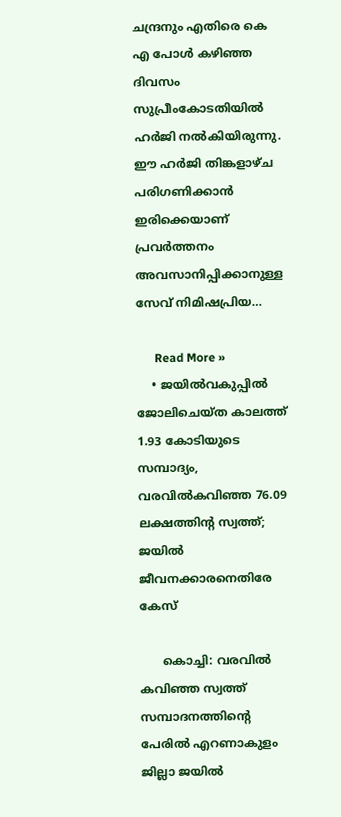ചന്ദ്രനും എതിരെ കെ എ പോള്‍ കഴിഞ്ഞ ദിവസം സുപ്രീംകോടതിയില്‍ ഹര്‍ജി നല്‍കിയിരുന്നു. ഈ ഹര്‍ജി തിങ്കളാഴ്ച പരിഗണിക്കാന്‍ ഇരിക്കെയാണ് പ്രവര്‍ത്തനം അവസാനിപ്പിക്കാനുള്ള സേവ് നിമിഷപ്രിയ…

      Read More »
    • ജയില്‍വകുപ്പില്‍ ജോലിചെയ്ത കാലത്ത് 1.93 കോടിയുടെ സമ്പാദ്യം, വരവില്‍കവിഞ്ഞ 76.09 ലക്ഷത്തിന്റ സ്വത്ത്; ജയില്‍ ജീവനക്കാരനെതിരേ കേസ്

      കൊച്ചി: വരവില്‍ കവിഞ്ഞ സ്വത്ത് സമ്പാദനത്തിന്റെ പേരില്‍ എറണാകുളം ജില്ലാ ജയില്‍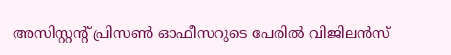അസിസ്റ്റന്റ് പ്രിസണ്‍ ഓഫീസറുടെ പേരില്‍ വിജിലന്‍സ്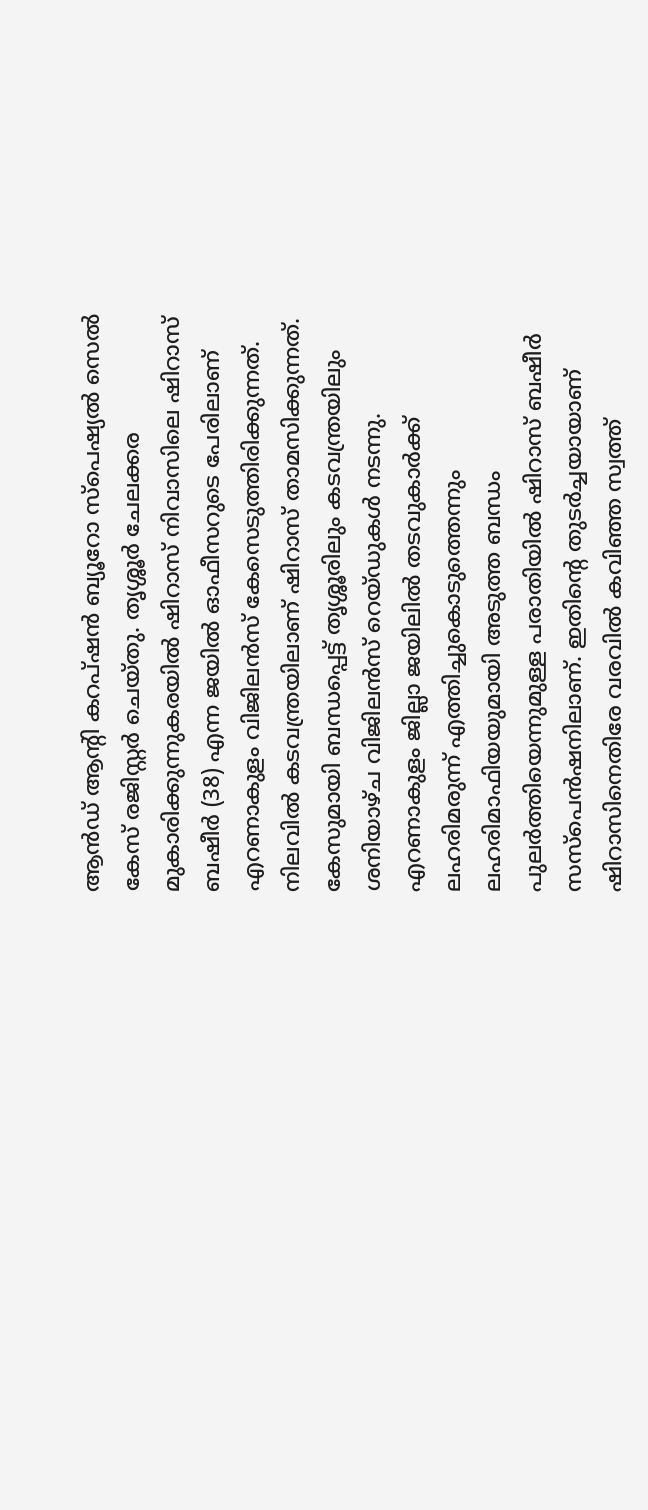ആന്‍ഡ് ആന്റി കറപ്ഷന്‍ ബ്യൂറോ സ്പെഷ്യല്‍ സെല്‍ കേസ് രജിസ്റ്റര്‍ ചെയ്തു. തൃശ്ശൂര്‍ ചേലക്കര മുകാരിക്കുന്നുകരയില്‍ ഷിറാസ് നിവാസിലെ ഷിറാസ് ബഷീര്‍ (38) എന്ന ജയില്‍ ഓഫീസറുടെ പേരിലാണ് എറണാകുളം വിജിലന്‍സ് കേസെടുത്തിരിക്കുന്നത്. നിലവില്‍ കടവന്ത്രയിലാണ് ഷിറാസ് താമസിക്കുന്നത്. കേസുമായി ബന്ധപ്പെട്ട് തൃശ്ശൂരിലും കടവന്ത്രയിലും ശനിയാഴ്ച വിജിലന്‍സ് റെയ്ഡുകള്‍ നടന്നു. എറണാകുളം ജില്ലാ ജയിലില്‍ തടവുകാര്‍ക്ക് ലഹരിമരുന്ന് എത്തിച്ചുകൊടുത്തെന്നും ലഹരിമാഫിയയുമായി അടുത്ത ബന്ധം പുലര്‍ത്തിയെന്നുമുള്ള പരാതിയില്‍ ഷിറാസ് ബഷീര്‍ സസ്പെന്‍ഷനിലാണ്. ഇതിന്റെ തുടര്‍ച്ചയായാണ് ഷിറാസിനെതിരേ വരവില്‍ കവിഞ്ഞ സ്വത്ത്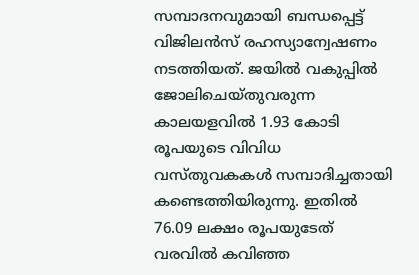സമ്പാദനവുമായി ബന്ധപ്പെട്ട് വിജിലന്‍സ് രഹസ്യാന്വേഷണം നടത്തിയത്. ജയില്‍ വകുപ്പില്‍ ജോലിചെയ്തുവരുന്ന കാലയളവില്‍ 1.93 കോടി രൂപയുടെ വിവിധ വസ്തുവകകള്‍ സമ്പാദിച്ചതായി കണ്ടെത്തിയിരുന്നു. ഇതില്‍ 76.09 ലക്ഷം രൂപയുടേത് വരവില്‍ കവിഞ്ഞ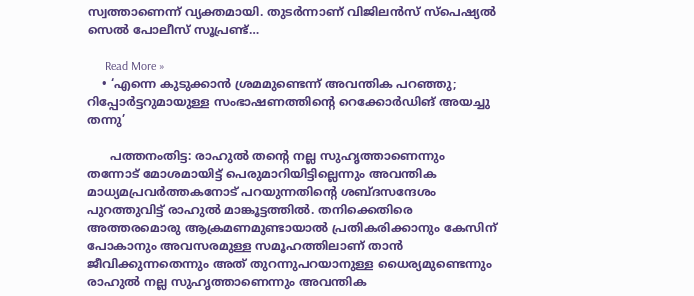സ്വത്താണെന്ന് വ്യക്തമായി. തുടര്‍ന്നാണ് വിജിലന്‍സ് സ്പെഷ്യല്‍ സെല്‍ പോലീസ് സൂപ്രണ്ട്…

      Read More »
    • ‘എന്നെ കുടുക്കാന്‍ ശ്രമമുണ്ടെന്ന് അവന്തിക പറഞ്ഞു; റിപ്പോര്‍ട്ടറുമായുള്ള സംഭാഷണത്തിന്റെ റെക്കോര്‍ഡിങ് അയച്ചു തന്നു’

      പത്തനംതിട്ട: രാഹുല്‍ തന്റെ നല്ല സുഹൃത്താണെന്നും തന്നോട് മോശമായിട്ട് പെരുമാറിയിട്ടില്ലെന്നും അവന്തിക മാധ്യമപ്രവര്‍ത്തകനോട് പറയുന്നതിന്റെ ശബ്ദസന്ദേശം പുറത്തുവിട്ട് രാഹുല്‍ മാങ്കൂട്ടത്തില്‍. തനിക്കെതിരെ അത്തരമൊരു ആക്രമണമുണ്ടായാല്‍ പ്രതികരിക്കാനും കേസിന് പോകാനും അവസരമുള്ള സമൂഹത്തിലാണ് താന്‍ ജീവിക്കുന്നതെന്നും അത് തുറന്നുപറയാനുള്ള ധൈര്യമുണ്ടെന്നും രാഹുല്‍ നല്ല സുഹൃത്താണെന്നും അവന്തിക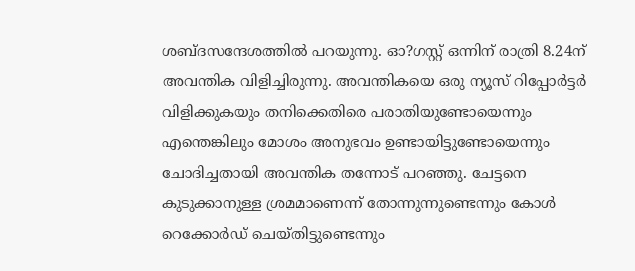ശബ്ദസന്ദേശത്തില്‍ പറയുന്നു. ഓ?ഗസ്റ്റ് ഒന്നിന് രാത്രി 8.24ന് അവന്തിക വിളിച്ചിരുന്നു. അവന്തികയെ ഒരു ന്യൂസ് റിപ്പോര്‍ട്ടര്‍ വിളിക്കുകയും തനിക്കെതിരെ പരാതിയുണ്ടോയെന്നും എന്തെങ്കിലും മോശം അനുഭവം ഉണ്ടായിട്ടുണ്ടോയെന്നും ചോദിച്ചതായി അവന്തിക തന്നോട് പറഞ്ഞു. ചേട്ടനെ കുടുക്കാനുള്ള ശ്രമമാണെന്ന് തോന്നുന്നുണ്ടെന്നും കോള്‍ റെക്കോര്‍ഡ് ചെയ്തിട്ടുണ്ടെന്നും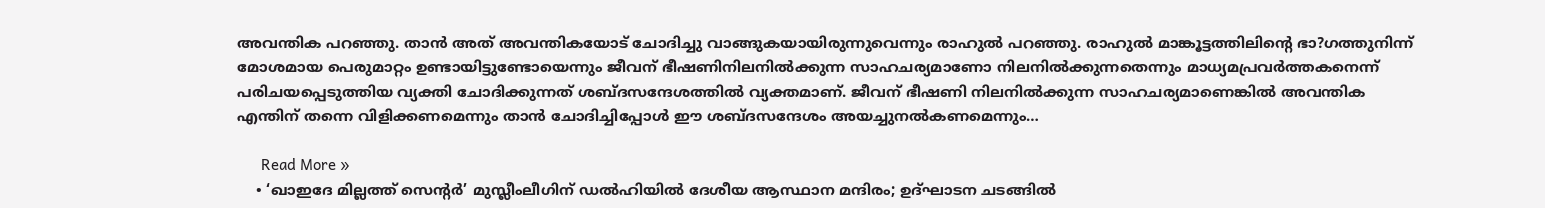അവന്തിക പറഞ്ഞു. താന്‍ അത് അവന്തികയോട് ചോദിച്ചു വാങ്ങുകയായിരുന്നുവെന്നും രാഹുല്‍ പറഞ്ഞു. രാഹുല്‍ മാങ്കൂട്ടത്തിലിന്റെ ഭാ?ഗത്തുനിന്ന് മോശമായ പെരുമാറ്റം ഉണ്ടായിട്ടുണ്ടോയെന്നും ജീവന് ഭീഷണിനിലനില്‍ക്കുന്ന സാഹചര്യമാണോ നിലനില്‍ക്കുന്നതെന്നും മാധ്യമപ്രവര്‍ത്തകനെന്ന് പരിചയപ്പെടുത്തിയ വ്യക്തി ചോദിക്കുന്നത് ശബ്ദസന്ദേശത്തില്‍ വ്യക്തമാണ്. ജീവന് ഭീഷണി നിലനില്‍ക്കുന്ന സാഹചര്യമാണെങ്കില്‍ അവന്തിക എന്തിന് തന്നെ വിളിക്കണമെന്നും താന്‍ ചോദിച്ചിപ്പോള്‍ ഈ ശബ്ദസന്ദേശം അയച്ചുനല്‍കണമെന്നും…

      Read More »
    • ‘ഖാഇദേ മില്ലത്ത് സെന്റര്‍’ മുസ്ലീംലീഗിന് ഡല്‍ഹിയില്‍ ദേശീയ ആസ്ഥാന മന്ദിരം; ഉദ്ഘാടന ചടങ്ങില്‍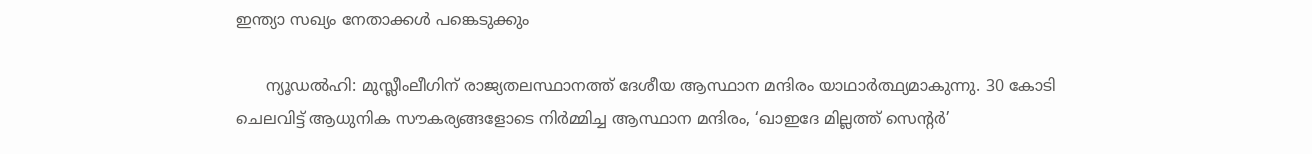ഇന്ത്യാ സഖ്യം നേതാക്കള്‍ പങ്കെടുക്കും

      ന്യൂഡല്‍ഹി: മുസ്ലീംലീഗിന് രാജ്യതലസ്ഥാനത്ത് ദേശീയ ആസ്ഥാന മന്ദിരം യാഥാര്‍ത്ഥ്യമാകുന്നു. 30 കോടി ചെലവിട്ട് ആധുനിക സൗകര്യങ്ങളോടെ നിര്‍മ്മിച്ച ആസ്ഥാന മന്ദിരം, ‘ഖാഇദേ മില്ലത്ത് സെന്റര്‍’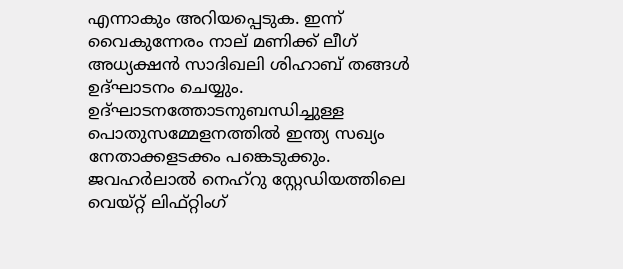എന്നാകും അറിയപ്പെടുക. ഇന്ന് വൈകുന്നേരം നാല് മണിക്ക് ലീഗ് അധ്യക്ഷന്‍ സാദിഖലി ശിഹാബ് തങ്ങള്‍ ഉദ്ഘാടനം ചെയ്യും. ഉദ്ഘാടനത്തോടനുബന്ധിച്ചുള്ള പൊതുസമ്മേളനത്തില്‍ ഇന്ത്യ സഖ്യം നേതാക്കളടക്കം പങ്കെടുക്കും. ജവഹര്‍ലാല്‍ നെഹ്റു സ്റ്റേഡിയത്തിലെ വെയ്റ്റ് ലിഫ്റ്റിംഗ്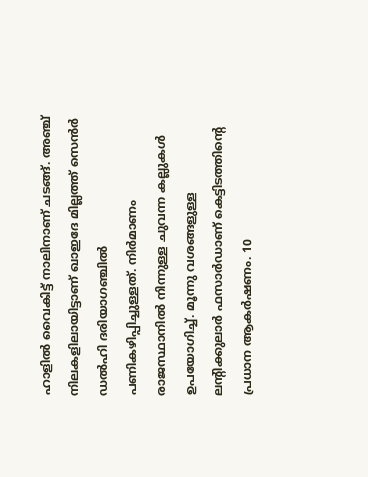ഹാളില്‍ വൈകിട്ട് നാലിനാണ് ചടങ്ങ്. അഞ്ച് നിലകളിലായിട്ടാണ് ഖാഇദേ മില്ലത്ത് സെന്‍ര്‍ ഡല്‍ഹി ദരിയാഗഞ്ചില്‍ പണികഴിപ്പിച്ചുള്ളത്. നിര്‍മാണം രാജസ്ഥാനില്‍ നിന്നുള്ള ചുവന്ന കല്ലുകള്‍ ഉപയോഗിച്ച്. മൂന്നു വശങ്ങളുള്ള ലന്റിക്കുലാര്‍ ഫസാര്‍ഡാണ് കെട്ടിടത്തിന്റെ പ്രധാന ആകര്‍ഷണം. 10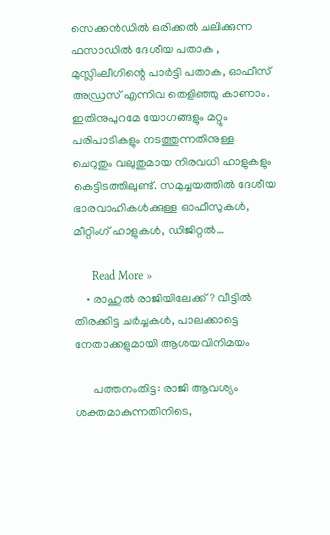സെക്കന്‍ഡില്‍ ഒരിക്കല്‍ ചലിക്കുന്ന ഫസാഡില്‍ ദേശീയ പതാക , മുസ്ലിംലീഗിന്റെ പാര്‍ട്ടി പതാക, ഓഫീസ് അഡ്രസ് എന്നിവ തെളിഞ്ഞു കാണാം. ഇതിനുപുറമേ യോഗങ്ങളും മറ്റും പരിപാടികളും നടത്തുന്നതിനുള്ള ചെറുതും വലുതുമായ നിരവധി ഹാളുകളും കെട്ടിടത്തിലുണ്ട്. സമുച്ചയത്തില്‍ ദേശീയ ഭാരവാഹികള്‍ക്കുള്ള ഓഫീസുകള്‍, മീറ്റിംഗ് ഹാളുകള്‍, ഡിജിറ്റല്‍…

      Read More »
    • രാഹുല്‍ രാജിയിലേക്ക്? വീട്ടില്‍ തിരക്കിട്ട ചര്‍ച്ചകള്‍, പാലക്കാട്ടെ നേതാക്കളുമായി ആശയവിനിമയം

      പത്തനംതിട്ട: രാജി ആവശ്യം ശക്തമാകുന്നതിനിടെ,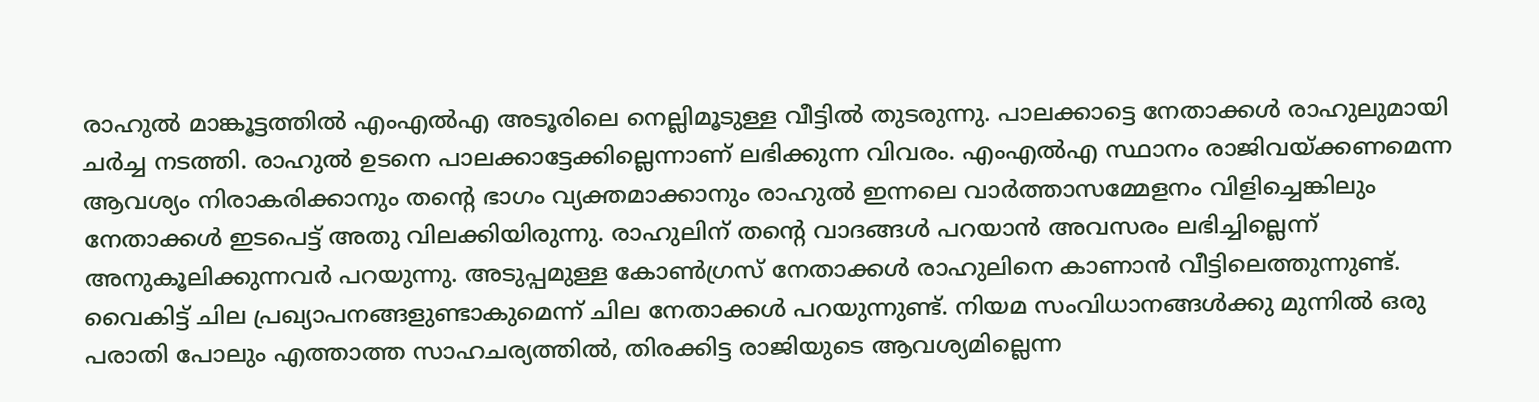രാഹുല്‍ മാങ്കൂട്ടത്തില്‍ എംഎല്‍എ അടൂരിലെ നെല്ലിമൂടുള്ള വീട്ടില്‍ തുടരുന്നു. പാലക്കാട്ടെ നേതാക്കള്‍ രാഹുലുമായി ചര്‍ച്ച നടത്തി. രാഹുല്‍ ഉടനെ പാലക്കാട്ടേക്കില്ലെന്നാണ് ലഭിക്കുന്ന വിവരം. എംഎല്‍എ സ്ഥാനം രാജിവയ്ക്കണമെന്ന ആവശ്യം നിരാകരിക്കാനും തന്റെ ഭാഗം വ്യക്തമാക്കാനും രാഹുല്‍ ഇന്നലെ വാര്‍ത്താസമ്മേളനം വിളിച്ചെങ്കിലും നേതാക്കള്‍ ഇടപെട്ട് അതു വിലക്കിയിരുന്നു. രാഹുലിന് തന്റെ വാദങ്ങള്‍ പറയാന്‍ അവസരം ലഭിച്ചില്ലെന്ന് അനുകൂലിക്കുന്നവര്‍ പറയുന്നു. അടുപ്പമുള്ള കോണ്‍ഗ്രസ് നേതാക്കള്‍ രാഹുലിനെ കാണാന്‍ വീട്ടിലെത്തുന്നുണ്ട്. വൈകിട്ട് ചില പ്രഖ്യാപനങ്ങളുണ്ടാകുമെന്ന് ചില നേതാക്കള്‍ പറയുന്നുണ്ട്. നിയമ സംവിധാനങ്ങള്‍ക്കു മുന്നില്‍ ഒരു പരാതി പോലും എത്താത്ത സാഹചര്യത്തില്‍, തിരക്കിട്ട രാജിയുടെ ആവശ്യമില്ലെന്ന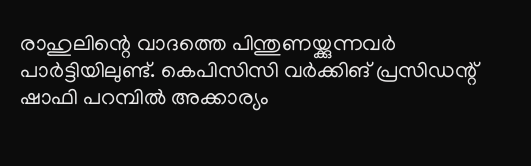രാഹുലിന്റെ വാദത്തെ പിന്തുണയ്ക്കുന്നവര്‍ പാര്‍ട്ടിയിലുണ്ട്. കെപിസിസി വര്‍ക്കിങ് പ്രസിഡന്റ് ഷാഫി പറമ്പില്‍ അക്കാര്യം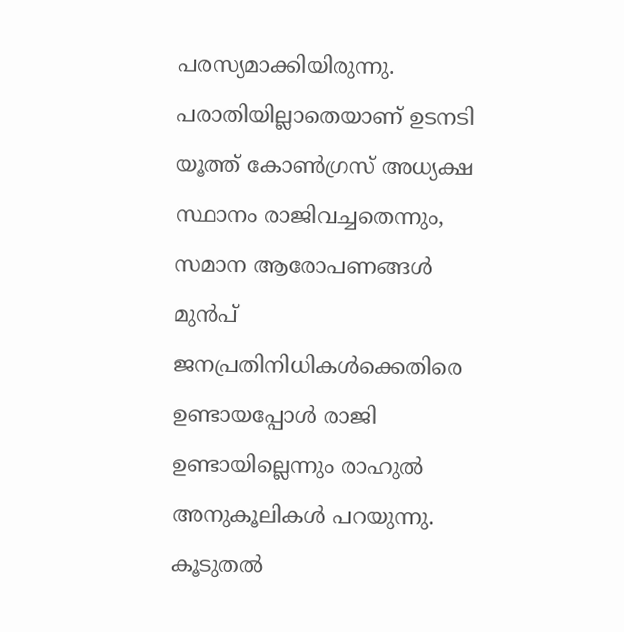പരസ്യമാക്കിയിരുന്നു. പരാതിയില്ലാതെയാണ് ഉടനടി യൂത്ത് കോണ്‍ഗ്രസ് അധ്യക്ഷ സ്ഥാനം രാജിവച്ചതെന്നും, സമാന ആരോപണങ്ങള്‍ മുന്‍പ് ജനപ്രതിനിധികള്‍ക്കെതിരെ ഉണ്ടായപ്പോള്‍ രാജി ഉണ്ടായില്ലെന്നും രാഹുല്‍ അനുകൂലികള്‍ പറയുന്നു. കൂടുതല്‍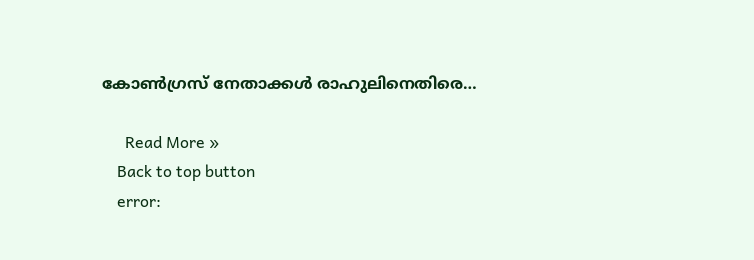കോണ്‍ഗ്രസ് നേതാക്കള്‍ രാഹുലിനെതിരെ…

      Read More »
    Back to top button
    error: